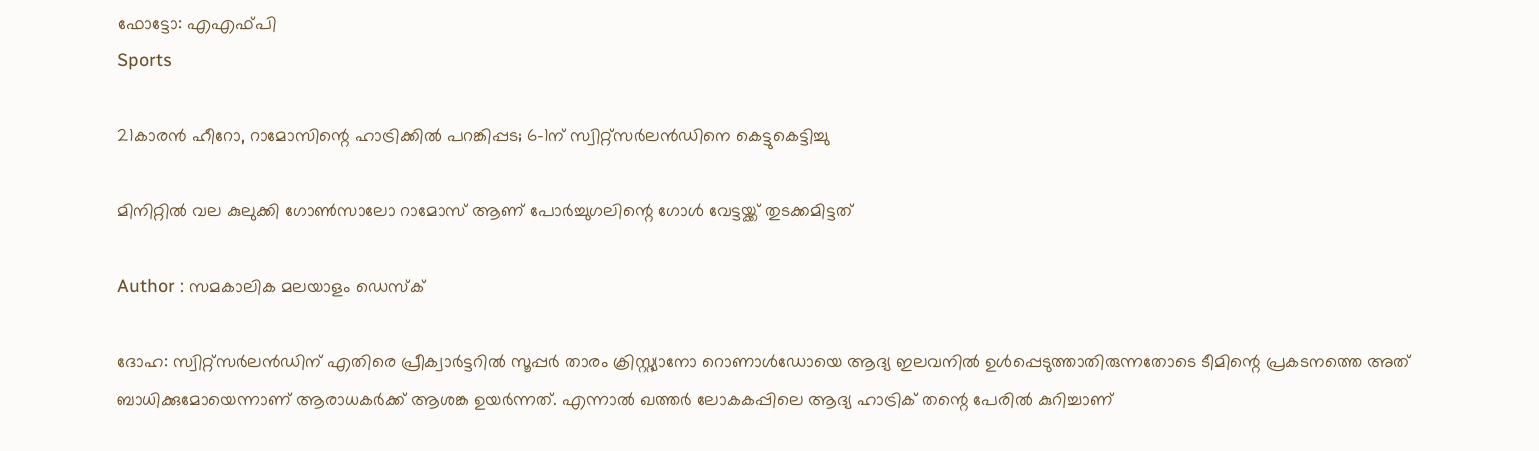ഫോട്ടോ: എഎഫ്പി
Sports

21കാരന്‍ ഹീറോ, റാമോസിന്റെ ഹാട്രിക്കില്‍ പറങ്കിപ്പട; 6-1ന് സ്വിറ്റ്‌സര്‍ലന്‍ഡിനെ കെട്ടുകെട്ടിച്ചു

മിനിറ്റില്‍ വല കുലുക്കി ഗോണ്‍സാലോ റാമോസ് ആണ് പോര്‍ച്ചുഗലിന്റെ ഗോള്‍ വേട്ടയ്ക്ക് തുടക്കമിട്ടത്

Author : സമകാലിക മലയാളം ഡെസ്ക്

ദോഹ: സ്വിറ്റ്‌സര്‍ലന്‍ഡിന് എതിരെ പ്രീക്വാര്‍ട്ടറില്‍ സൂപ്പര്‍ താരം ക്രിസ്റ്റ്യാനോ റൊണാള്‍ഡോയെ ആദ്യ ഇലവനില്‍ ഉള്‍പ്പെടുത്താതിരുന്നതോടെ ടീമിന്റെ പ്രകടനത്തെ അത് ബാധിക്കുമോയെന്നാണ് ആരാധകര്‍ക്ക് ആശങ്ക ഉയര്‍ന്നത്. എന്നാല്‍ ഖത്തര്‍ ലോകകപ്പിലെ ആദ്യ ഹാട്രിക് തന്റെ പേരില്‍ കുറിച്ചാണ്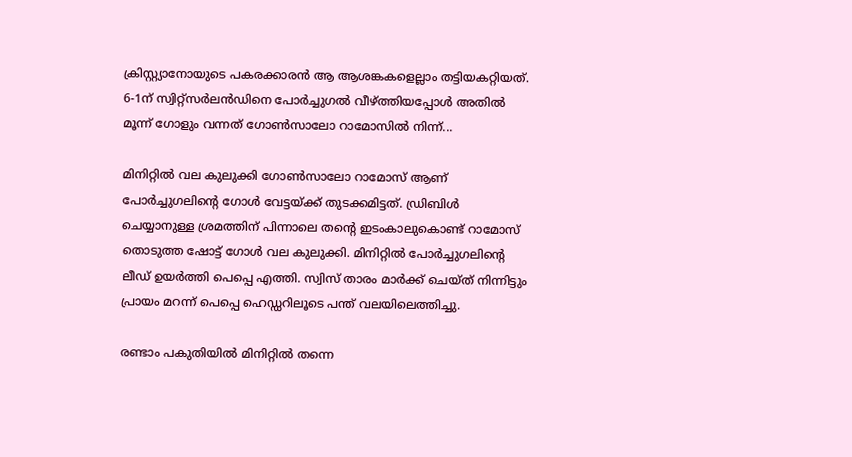ക്രിസ്റ്റ്യാനോയുടെ പകരക്കാരന്‍ ആ ആശങ്കകളെല്ലാം തട്ടിയകറ്റിയത്. 6-1ന് സ്വിറ്റ്‌സര്‍ലന്‍ഡിനെ പോര്‍ച്ചുഗല്‍ വീഴ്ത്തിയപ്പോള്‍ അതില്‍ മൂന്ന് ഗോളും വന്നത് ഗോണ്‍സാലോ റാമോസില്‍ നിന്ന്...

മിനിറ്റില്‍ വല കുലുക്കി ഗോണ്‍സാലോ റാമോസ് ആണ് പോര്‍ച്ചുഗലിന്റെ ഗോള്‍ വേട്ടയ്ക്ക് തുടക്കമിട്ടത്. ഡ്രിബിള്‍ ചെയ്യാനുള്ള ശ്രമത്തിന് പിന്നാലെ തന്റെ ഇടംകാലുകൊണ്ട് റാമോസ് തൊടുത്ത ഷോട്ട് ഗോള്‍ വല കുലുക്കി. മിനിറ്റില്‍ പോര്‍ച്ചുഗലിന്റെ ലീഡ് ഉയര്‍ത്തി പെപ്പെ എത്തി. സ്വിസ് താരം മാര്‍ക്ക് ചെയ്ത് നിന്നിട്ടും പ്രായം മറന്ന് പെപ്പെ ഹെഡ്ഡറിലൂടെ പന്ത് വലയിലെത്തിച്ചു.

രണ്ടാം പകുതിയില്‍ മിനിറ്റില്‍ തന്നെ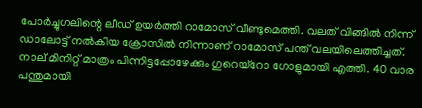പോര്‍ച്ചുഗലിന്റെ ലീഡ് ഉയര്‍ത്തി റാമോസ് വീണ്ടുമെത്തി. വലത് വിങ്ങില്‍ നിന്ന് ഡാലോട്ട് നല്‍കിയ ക്രോസില്‍ നിന്നാണ് റാമോസ് പന്ത് വലയിലെത്തിച്ചത്. നാല് മിനിറ്റ് മാത്രം പിന്നിട്ടപ്പോഴേക്കും ഗുറെയ്‌റോ ഗോളുമായി എത്തി. 40 വാര പന്തുമായി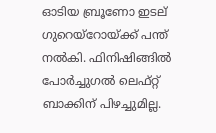ഓടിയ ബ്രൂണോ ഇടല് ഗുറെയ്‌റോയ്ക്ക് പന്ത് നല്‍കി. ഫിനിഷിങ്ങില്‍ പോര്‍ച്ചുഗല്‍ ലെഫ്റ്റ് ബാക്കിന് പിഴച്ചുമില്ല.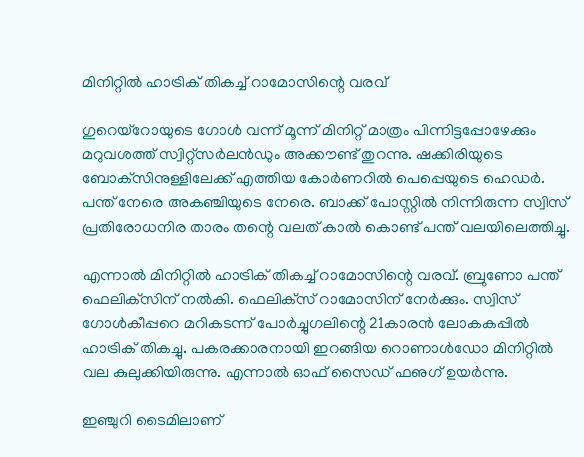മിനിറ്റില്‍ ഹാട്രിക് തികച്ച് റാമോസിന്റെ വരവ്

ഗുറെയ്‌റോയുടെ ഗോള്‍ വന്ന് മൂന്ന് മിനിറ്റ് മാത്രം പിന്നിട്ടപ്പോഴേക്കും മറുവശത്ത് സ്വിറ്റ്‌സര്‍ലന്‍ഡും അക്കൗണ്ട് തുറന്നു. ഷക്കിരിയുടെ ബോക്‌സിനുള്ളിലേക്ക് എത്തിയ കോര്‍ണറില്‍ പെപ്പെയുടെ ഹെഡര്‍. പന്ത് നേരെ അകഞ്ചിയുടെ നേരെ. ബാക്ക് പോസ്റ്റില്‍ നിന്നിരുന്ന സ്വിസ് പ്രതിരോധനിര താരം തന്റെ വലത് കാല്‍ കൊണ്ട് പന്ത് വലയിലെത്തിച്ചു.

എന്നാല്‍ മിനിറ്റില്‍ ഹാട്രിക് തികച്ച് റാമോസിന്റെ വരവ്. ബ്രുണോ പന്ത് ഫെലിക്‌സിന് നല്‍കി. ഫെലിക്‌സ് റാമോസിന് നേര്‍ക്കും. സ്വിസ് ഗോള്‍കീപ്പറെ മറികടന്ന് പോര്‍ച്ചുഗലിന്റെ 21കാരന്‍ ലോകകപ്പില്‍ ഹാട്രിക് തികച്ചു. പകരക്കാരനായി ഇറങ്ങിയ റൊണാള്‍ഡോ മിനിറ്റില്‍ വല കുലുക്കിയിരുന്നു. എന്നാല്‍ ഓഫ് സൈഡ് ഫഌഗ് ഉയര്‍ന്നു.

ഇഞ്ചുറി ടൈമിലാണ്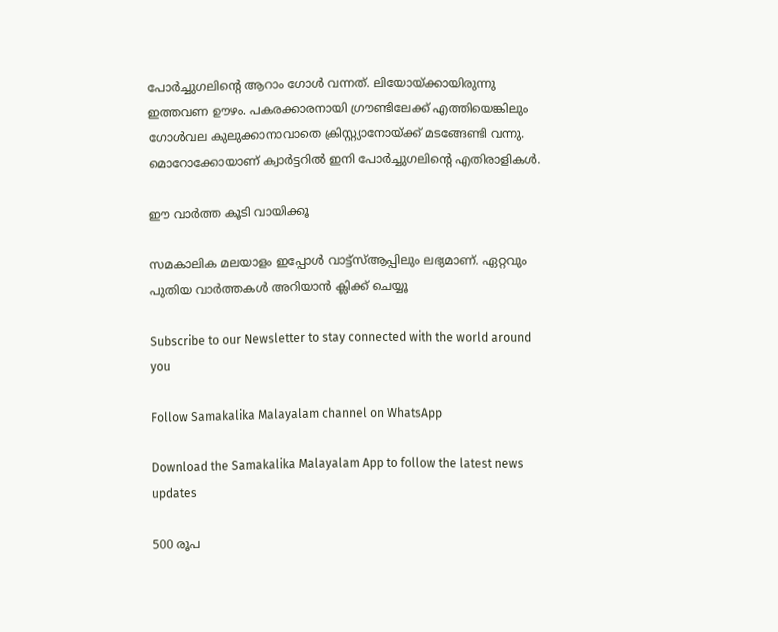പോര്‍ച്ചുഗലിന്റെ ആറാം ഗോള്‍ വന്നത്. ലിയോയ്ക്കായിരുന്നു ഇത്തവണ ഊഴം. പകരക്കാരനായി ഗ്രൗണ്ടിലേക്ക് എത്തിയെങ്കിലും ഗോള്‍വല കുലുക്കാനാവാതെ ക്രിസ്റ്റ്യാനോയ്ക്ക് മടങ്ങേണ്ടി വന്നു. മൊറോക്കോയാണ് ക്വാര്‍ട്ടറില്‍ ഇനി പോര്‍ച്ചുഗലിന്റെ എതിരാളികള്‍.

ഈ വാര്‍ത്ത കൂടി വായിക്കൂ

സമകാലിക മലയാളം ഇപ്പോള്‍ വാട്ട്‌സ്ആപ്പിലും ലഭ്യമാണ്. ഏറ്റവും പുതിയ വാര്‍ത്തകള്‍ അറിയാന്‍ ക്ലിക്ക് ചെയ്യൂ

Subscribe to our Newsletter to stay connected with the world around you

Follow Samakalika Malayalam channel on WhatsApp

Download the Samakalika Malayalam App to follow the latest news updates

500 രൂപ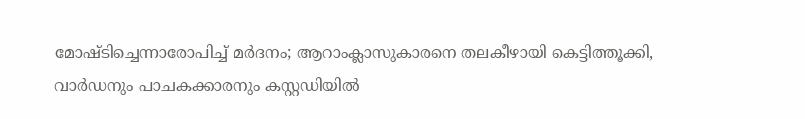മോഷ്ടിച്ചെന്നാരോപിച്ച് മര്‍ദനം; ആറാംക്ലാസുകാരനെ തലകീഴായി കെട്ടിത്തൂക്കി, വാര്‍ഡനും പാചകക്കാരനും കസ്റ്റഡിയില്‍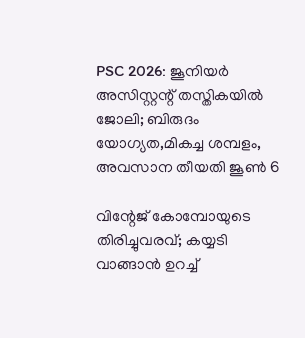PSC 2026: ജൂനിയര്‍ അസിസ്റ്റന്റ് തസ്തികയിൽ ജോലി; ബിരുദം യോഗ്യത,മികച്ച ശമ്പളം, അവസാന തീയതി ജൂൺ 6

വിന്റേജ് കോമ്പോയുടെ തിരിച്ചുവരവ്; കയ്യടി വാങ്ങാന്‍ ഉറച്ച്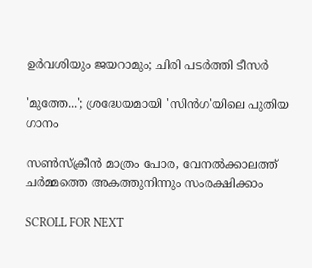ഉര്‍വശിയും ജയറാമും; ചിരി പടര്‍ത്തി ടീസര്‍

'മുത്തേ...'; ശ്രദ്ധേയമായി 'സിൻഗ'യിലെ പുതിയ ഗാനം

സൺസ്ക്രീൻ മാത്രം പോര, വേനൽക്കാലത്ത് ചർമ്മത്തെ അകത്തുനിന്നും സംരക്ഷിക്കാം

SCROLL FOR NEXT